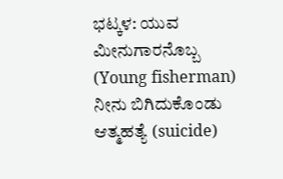ಭಟ್ಕಳ: ಯುವ ಮೀನುಗಾರನೊಬ್ಬ (Young fisherman) ನೀನು ಬಿಗಿದುಕೊಂಡು ಆತ್ಮಹತ್ಯೆ (suicide)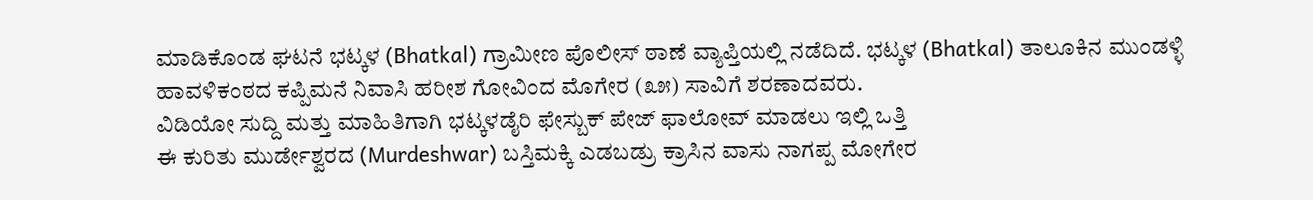ಮಾಡಿಕೊಂಡ ಘಟನೆ ಭಟ್ಕಳ (Bhatkal) ಗ್ರಾಮೀಣ ಪೊಲೀಸ್ ಠಾಣೆ ವ್ಯಾಪ್ತಿಯಲ್ಲಿ ನಡೆದಿದೆ. ಭಟ್ಕಳ (Bhatkal) ತಾಲೂಕಿನ ಮುಂಡಳ್ಳಿ ಹಾವಳಿಕಂಠದ ಕಪ್ಪಿಮನೆ ನಿವಾಸಿ ಹರೀಶ ಗೋವಿಂದ ಮೊಗೇರ (೩೫) ಸಾವಿಗೆ ಶರಣಾದವರು.
ವಿಡಿಯೋ ಸುದ್ದಿ ಮತ್ತು ಮಾಹಿತಿಗಾಗಿ ಭಟ್ಕಳಡೈರಿ ಫೇಸ್ಬುಕ್ ಪೇಜ್ ಫಾಲೋವ್ ಮಾಡಲು ಇಲ್ಲಿ ಒತ್ತಿ
ಈ ಕುರಿತು ಮುರ್ಡೇಶ್ವರದ (Murdeshwar) ಬಸ್ತಿಮಕ್ಕಿ ಎಡಬಡ್ರು ಕ್ರಾಸಿನ ವಾಸು ನಾಗಪ್ಪ ಮೋಗೇರ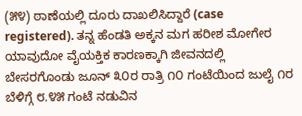(೫೪) ಠಾಣೆಯಲ್ಲಿ ದೂರು ದಾಖಲಿಸಿದ್ದಾರೆ (case registered). ತನ್ನ ಹೆಂಡತಿ ಅಕ್ಕನ ಮಗ ಹರೀಶ ಮೋಗೇರ ಯಾವುದೋ ವೈಯಕ್ತಿಕ ಕಾರಣಕ್ಕಾಗಿ ಜೀವನದಲ್ಲಿ ಬೇಸರಗೊಂಡು ಜೂನ್ ೩೦ರ ರಾತ್ರಿ ೧೦ ಗಂಟೆಯಿಂದ ಜುಲೈ ೧ರ ಬೆಳಿಗ್ಗೆ ೮.೪೫ ಗಂಟೆ ನಡುವಿನ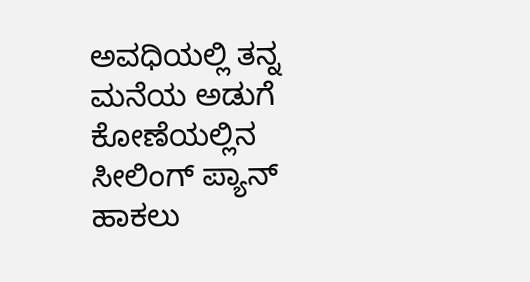ಅವಧಿಯಲ್ಲಿ ತನ್ನ ಮನೆಯ ಅಡುಗೆ ಕೋಣೆಯಲ್ಲಿನ ಸೀಲಿಂಗ್ ಪ್ಯಾನ್ ಹಾಕಲು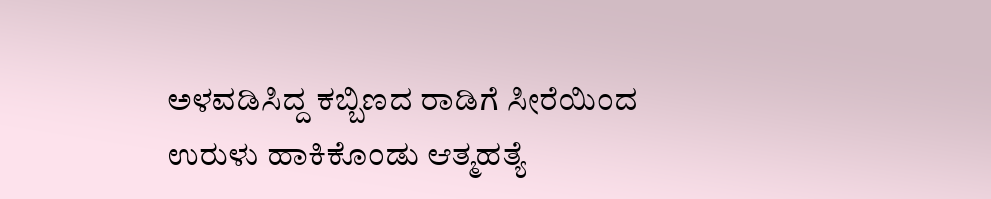ಅಳವಡಿಸಿದ್ದ ಕಬ್ಬಿಣದ ರಾಡಿಗೆ ಸೀರೆಯಿಂದ ಉರುಳು ಹಾಕಿಕೊಂಡು ಆತ್ಮಹತ್ಯೆ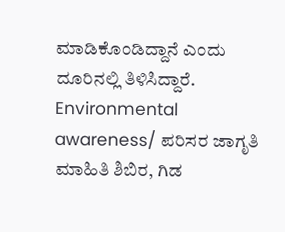ಮಾಡಿಕೊಂಡಿದ್ದಾನೆ ಎಂದು ದೂರಿನಲ್ಲಿ ತಿಳಿಸಿದ್ದಾರೆ.
Environmental awareness/ ಪರಿಸರ ಜಾಗೃತಿ ಮಾಹಿತಿ ಶಿಬಿರ, ಗಿಡ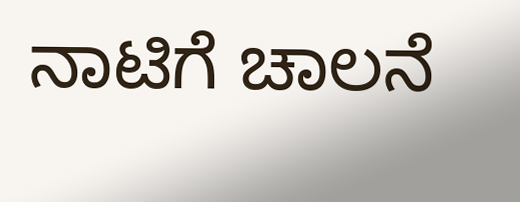ನಾಟಿಗೆ ಚಾಲನೆ